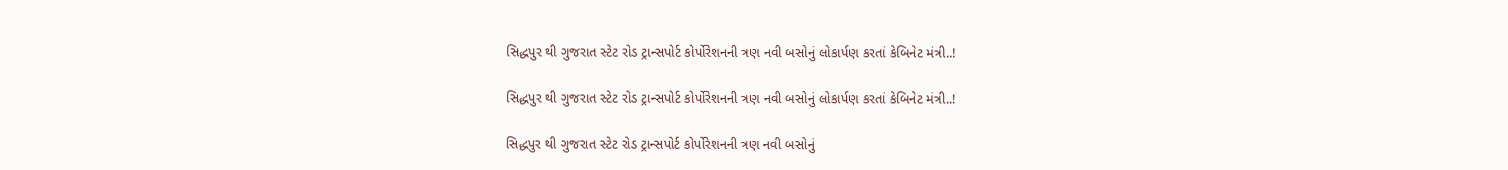સિદ્ધપુર થી ગુજરાત સ્ટેટ રોડ ટ્રાન્સપોર્ટ કોર્પોરેશનની ત્રણ નવી બસોનું લોકાર્પણ કરતાં કેબિનેટ મંત્રી..!

સિદ્ધપુર થી ગુજરાત સ્ટેટ રોડ ટ્રાન્સપોર્ટ કોર્પોરેશનની ત્રણ નવી બસોનું લોકાર્પણ કરતાં કેબિનેટ મંત્રી..!

સિદ્ધપુર થી ગુજરાત સ્ટેટ રોડ ટ્રાન્સપોર્ટ કોર્પોરેશનની ત્રણ નવી બસોનું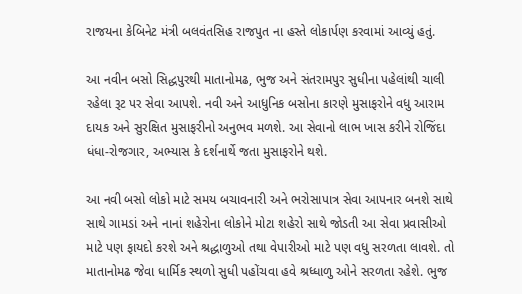રાજયના કેબિનેટ મંત્રી બલવંતસિહ રાજપુત ના હસ્તે લોકાર્પણ કરવામાં આવ્યું હતું.

આ નવીન બસો સિદ્ધપુરથી માતાનોમઢ, ભુજ અને સંતરામપુર સુધીના પહેલાંથી ચાલી રહેલા રૂટ પર સેવા આપશે. નવી અને આધુનિક બસોના કારણે મુસાફરોને વધુ આરામ દાયક અને સુરક્ષિત મુસાફરીનો અનુભવ મળશે. આ સેવાનો લાભ ખાસ કરીને રોજિંદા ધંધા-રોજગાર, અભ્યાસ કે દર્શનાર્થે જતા મુસાફરોને થશે.

આ નવી બસો લોકો માટે સમય બચાવનારી અને ભરોસાપાત્ર સેવા આપનાર બનશે સાથે સાથે ગામડાં અને નાનાં શહેરોના લોકોને મોટા શહેરો સાથે જોડતી આ સેવા પ્રવાસીઓ માટે પણ ફાયદો કરશે અને શ્રદ્ધાળુઓ તથા વેપારીઓ માટે પણ વધુ સરળતા લાવશે. તો માતાનોમઢ જેવા ધાર્મિક સ્થળો સુધી પહોંચવા હવે શ્રધ્ધાળુ ઓને સરળતા રહેશે. ભુજ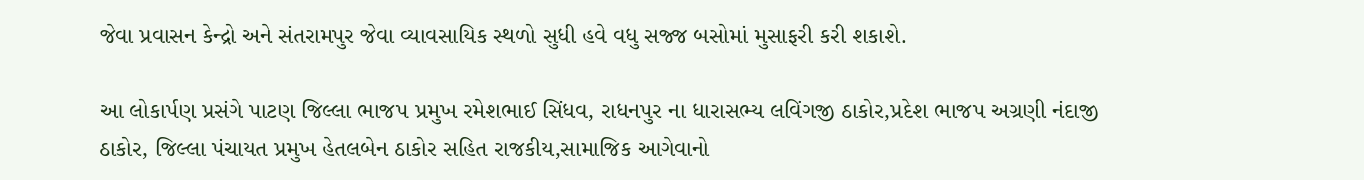જેવા પ્રવાસન કેન્દ્રો અને સંતરામપુર જેવા વ્યાવસાયિક સ્થળો સુધી હવે વધુ સજ્જ બસોમાં મુસાફરી કરી શકાશે.

આ લોકાર્પણ પ્રસંગે પાટણ જિલ્લા ભાજપ પ્રમુખ રમેશભાઈ સિંધવ, રાધનપુર ના ધારાસભ્ય લવિંગજી ઠાકોર,પ્રદેશ ભાજપ અગ્રણી નંદાજી ઠાકોર, જિલ્લા પંચાયત પ્રમુખ હેતલબેન ઠાકોર સહિત રાજકીય,સામાજિક આગેવાનો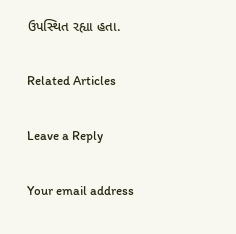ઉપસ્થિત રહ્યા હતા.

Related Articles

Leave a Reply

Your email address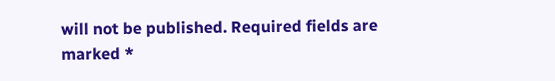will not be published. Required fields are marked *